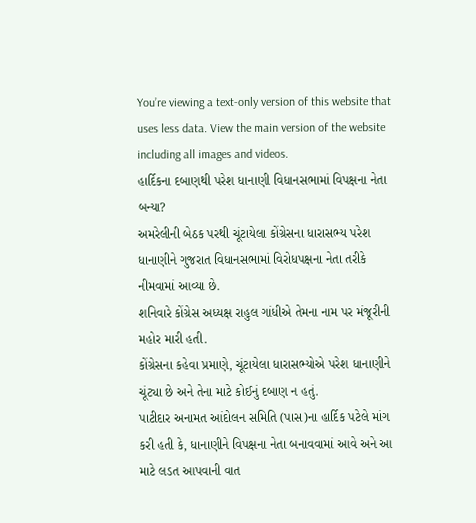You’re viewing a text-only version of this website that uses less data. View the main version of the website including all images and videos.
હાર્દિકના દબાણથી પરેશ ધાનાણી વિધાનસભામાં વિપક્ષના નેતા બન્યા?
અમરેલીની બેઠક પરથી ચૂંટાયેલા કોંગ્રેસના ધારાસભ્ય પરેશ ધાનાણીને ગુજરાત વિધાનસભામાં વિરોધપક્ષના નેતા તરીકે નીમવામાં આવ્યા છે.
શનિવારે કોંગ્રેસ અધ્યક્ષ રાહુલ ગાંધીએ તેમના નામ પર મંજૂરીની મહોર મારી હતી.
કોંગ્રેસના કહેવા પ્રમાણે, ચૂંટાયેલા ધારાસભ્યોએ પરેશ ધાનાણીને ચૂંટ્યા છે અને તેના માટે કોઈનું દબાણ ન હતું.
પાટીદાર અનામત આંદોલન સમિતિ (પાસ)ના હાર્દિક પટેલે માંગ કરી હતી કે, ધાનાણીને વિપક્ષના નેતા બનાવવામાં આવે અને આ માટે લડત આપવાની વાત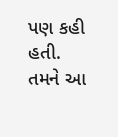પણ કહી હતી.
તમને આ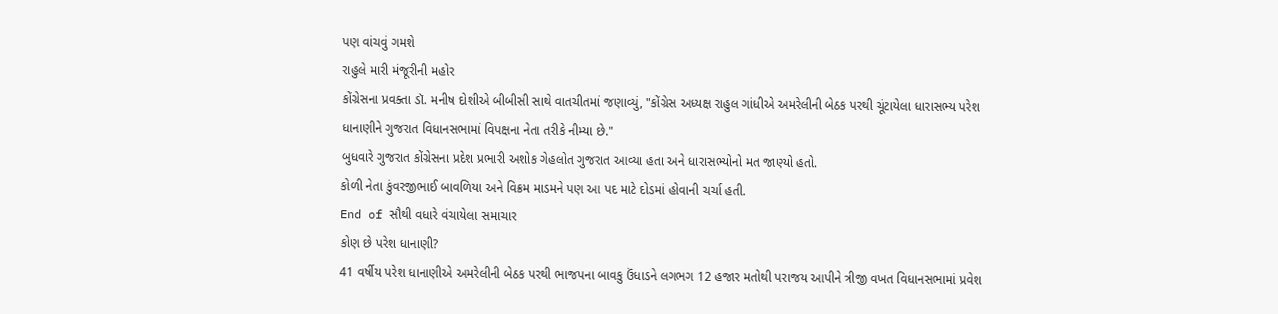પણ વાંચવું ગમશે
રાહુલે મારી મંજૂરીની મહોર
કોંગ્રેસના પ્રવક્તા ડૉ. મનીષ દોશીએ બીબીસી સાથે વાતચીતમાં જણાવ્યું, "કોંગ્રેસ અધ્યક્ષ રાહુલ ગાંધીએ અમરેલીની બેઠક પરથી ચૂંટાયેલા ધારાસભ્ય પરેશ ધાનાણીને ગુજરાત વિધાનસભામાં વિપક્ષના નેતા તરીકે નીમ્યા છે."
બુધવારે ગુજરાત કોંગ્રેસના પ્રદેશ પ્રભારી અશોક ગેહલોત ગુજરાત આવ્યા હતા અને ધારાસભ્યોનો મત જાણ્યો હતો.
કોળી નેતા કુંવરજીભાઈ બાવળિયા અને વિક્રમ માડમને પણ આ પદ માટે દોડમાં હોવાની ચર્ચા હતી.
End of સૌથી વધારે વંચાયેલા સમાચાર
કોણ છે પરેશ ધાનાણી?
41 વર્ષીય પરેશ ધાનાણીએ અમરેલીની બેઠક પરથી ભાજપના બાવકુ ઉંધાડને લગભગ 12 હજાર મતોથી પરાજય આપીને ત્રીજી વખત વિધાનસભામાં પ્રવેશ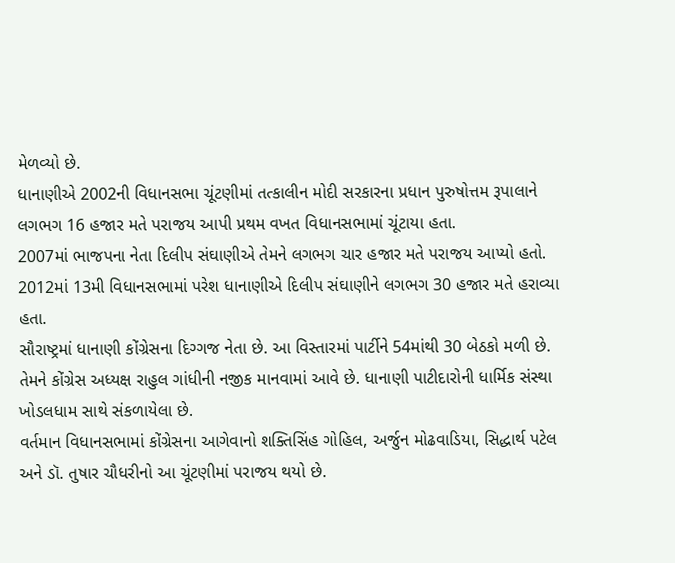મેળવ્યો છે.
ધાનાણીએ 2002ની વિધાનસભા ચૂંટણીમાં તત્કાલીન મોદી સરકારના પ્રધાન પુરુષોત્તમ રૂપાલાને લગભગ 16 હજાર મતે પરાજય આપી પ્રથમ વખત વિધાનસભામાં ચૂંટાયા હતા.
2007માં ભાજપના નેતા દિલીપ સંઘાણીએ તેમને લગભગ ચાર હજાર મતે પરાજય આપ્યો હતો.
2012માં 13મી વિધાનસભામાં પરેશ ધાનાણીએ દિલીપ સંઘાણીને લગભગ 30 હજાર મતે હરાવ્યા હતા.
સૌરાષ્ટ્રમાં ધાનાણી કોંગ્રેસના દિગ્ગજ નેતા છે. આ વિસ્તારમાં પાર્ટીને 54માંથી 30 બેઠકો મળી છે.
તેમને કોંગ્રેસ અધ્યક્ષ રાહુલ ગાંધીની નજીક માનવામાં આવે છે. ધાનાણી પાટીદારોની ધાર્મિક સંસ્થા ખોડલધામ સાથે સંકળાયેલા છે.
વર્તમાન વિધાનસભામાં કોંગ્રેસના આગેવાનો શક્તિસિંહ ગોહિલ, અર્જુન મોઢવાડિયા, સિદ્ધાર્થ પટેલ અને ડૉ. તુષાર ચૌધરીનો આ ચૂંટણીમાં પરાજય થયો છે.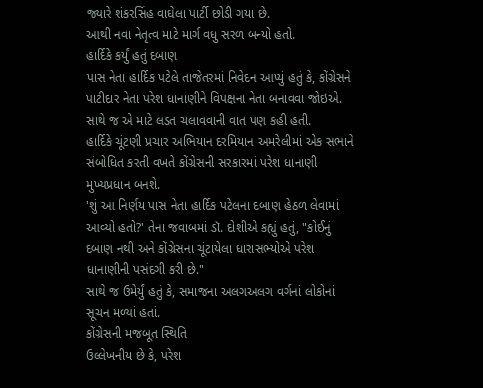જ્યારે શંકરસિંહ વાઘેલા પાર્ટી છોડી ગયા છે.
આથી નવા નેતૃત્વ માટે માર્ગ વધુ સરળ બન્યો હતો.
હાર્દિકે કર્યું હતું દબાણ
પાસ નેતા હાર્દિક પટેલે તાજેતરમાં નિવેદન આપ્યું હતું કે, કોંગ્રેસને પાટીદાર નેતા પરેશ ધાનાણીને વિપક્ષના નેતા બનાવવા જોઇએ. સાથે જ એ માટે લડત ચલાવવાની વાત પણ કહી હતી.
હાર્દિકે ચૂંટણી પ્રચાર અભિયાન દરમિયાન અમરેલીમાં એક સભાને સંબોધિત કરતી વખતે કોંગ્રેસની સરકારમાં પરેશ ધાનાણી મુખ્યપ્રધાન બનશે.
'શું આ નિર્ણય પાસ નેતા હાર્દિક પટેલના દબાણ હેઠળ લેવામાં આવ્યો હતો?' તેના જવાબમાં ડૉ. દોશીએ કહ્યું હતું, "કોઈનું દબાણ નથી અને કોંગ્રેસના ચૂંટાયેલા ધારાસભ્યોએ પરેશ ધાનાણીની પસંદગી કરી છે."
સાથે જ ઉમેર્યું હતું કે, સમાજના અલગઅલગ વર્ગનાં લોકોનાં સૂચન મળ્યાં હતાં.
કોંગ્રેસની મજબૂત સ્થિતિ
ઉલ્લેખનીય છે કે, પરેશ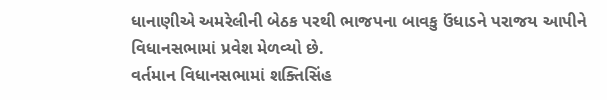ધાનાણીએ અમરેલીની બેઠક પરથી ભાજપના બાવકુ ઉંધાડને પરાજય આપીને વિધાનસભામાં પ્રવેશ મેળવ્યો છે.
વર્તમાન વિધાનસભામાં શક્તિસિંહ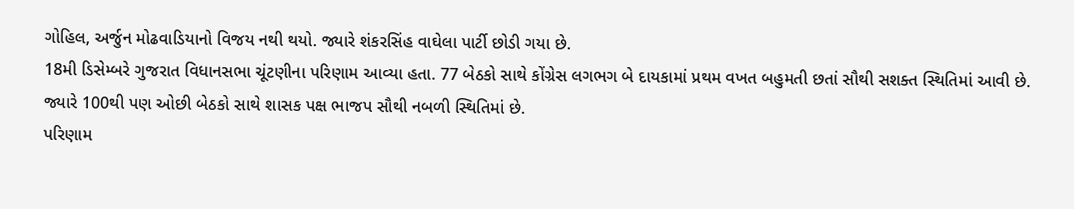ગોહિલ, અર્જુન મોઢવાડિયાનો વિજય નથી થયો. જ્યારે શંકરસિંહ વાઘેલા પાર્ટી છોડી ગયા છે.
18મી ડિસેમ્બરે ગુજરાત વિધાનસભા ચૂંટણીના પરિણામ આવ્યા હતા. 77 બેઠકો સાથે કોંગ્રેસ લગભગ બે દાયકામાં પ્રથમ વખત બહુમતી છતાં સૌથી સશક્ત સ્થિતિમાં આવી છે.
જ્યારે 100થી પણ ઓછી બેઠકો સાથે શાસક પક્ષ ભાજપ સૌથી નબળી સ્થિતિમાં છે.
પરિણામ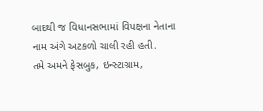બાદથી જ વિધાનસભામાં વિપક્ષના નેતાના નામ અંગે અટકળો ચાલી રહી હતી.
તમે અમને ફેસબુક, ઇન્સ્ટાગ્રામ,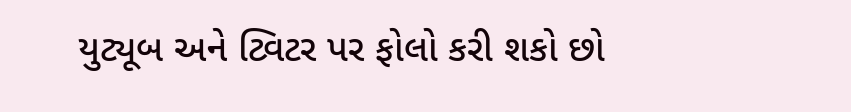યુટ્યૂબ અને ટ્વિટર પર ફોલો કરી શકો છો